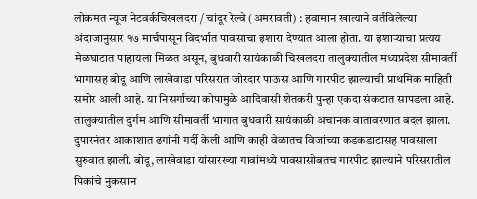लोकमत न्यूज नेटवर्कचिखलदरा / चांदूर रेल्वे (अमरावती) : हवामान खात्याने वर्तविलेल्या अंदाजानुसार १७ मार्चपासून विदर्भात पावसाचा इशारा देण्यात आला होता. या इशाऱ्याचा प्रत्यय मेळघाटात पाहायला मिळत असून, बुधवारी सायंकाळी चिखलदरा तालुक्यातील मध्यप्रदेश सीमावर्ती भागासह बोदू आणि लाखेवाडा परिसरात जोरदार पाऊस आणि गारपीट झाल्याची प्राथमिक माहिती समोर आली आहे. या निसर्गाच्या कोपामुळे आदिवासी शेतकरी पुन्हा एकदा संकटात सापडला आहे.
तालुक्यातील दुर्गम आणि सीमावर्ती भागात बुधवारी सायंकाळी अचानक वातावरणात बदल झाला. दुपारनंतर आकाशात ढगांनी गर्दी केली आणि काही वेळातच विजांच्या कडकडाटासह पावसाला सुरुवात झाली. बोदू, लाखेवाडा यांसारख्या गावांमध्ये पावसासोबतच गारपीट झाल्याने परिसरातील पिकांचे नुकसान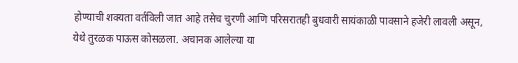होण्याची शक्यता वर्तविली जात आहे तसेच चुरणी आणि परिसरातही बुधवारी सायंकाळी पावसाने हजेरी लावली असून, येथे तुरळक पाऊस कोसळला. अचानक आलेल्या या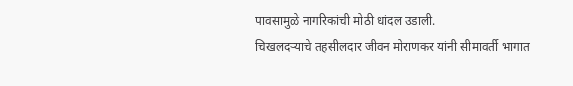पावसामुळे नागरिकांची मोठी धांदल उडाली.
चिखलदऱ्याचे तहसीलदार जीवन मोराणकर यांनी सीमावर्ती भागात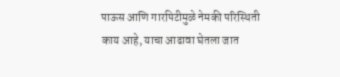पाऊस आणि गारपिटीमुळे नेमकी परिस्थिती काय आहे, याचा आढावा घेतला जात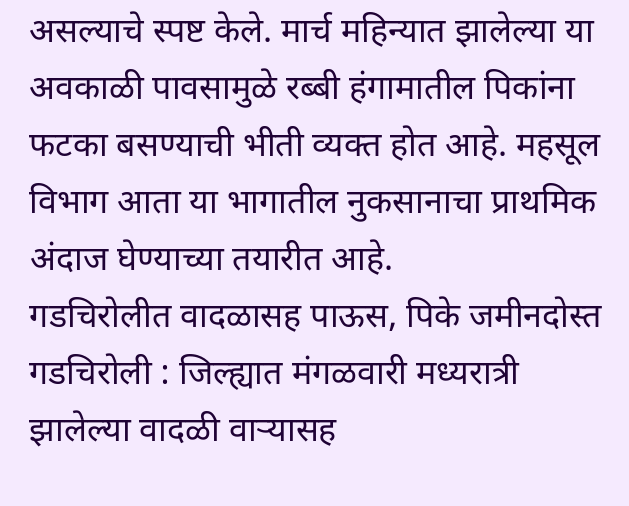असल्याचे स्पष्ट केले. मार्च महिन्यात झालेल्या या अवकाळी पावसामुळे रब्बी हंगामातील पिकांना फटका बसण्याची भीती व्यक्त होत आहे. महसूल विभाग आता या भागातील नुकसानाचा प्राथमिक अंदाज घेण्याच्या तयारीत आहे.
गडचिरोलीत वादळासह पाऊस, पिके जमीनदोस्त
गडचिरोली : जिल्ह्यात मंगळवारी मध्यरात्री झालेल्या वादळी वाऱ्यासह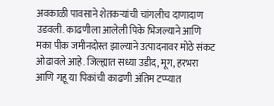अवकाळी पावसाने शेतकऱ्यांची चांगलीच दाणादाण उडवली. काढणीला आलेली पिके भिजल्याने आणि मका पीक जमीनदोस्त झाल्याने उत्पादनावर मोठे संकट ओढावले आहे. जिल्ह्यात सध्या उडीद, मूग, हरभरा आणि गहू या पिकांची काढणी अंतिम टप्प्यात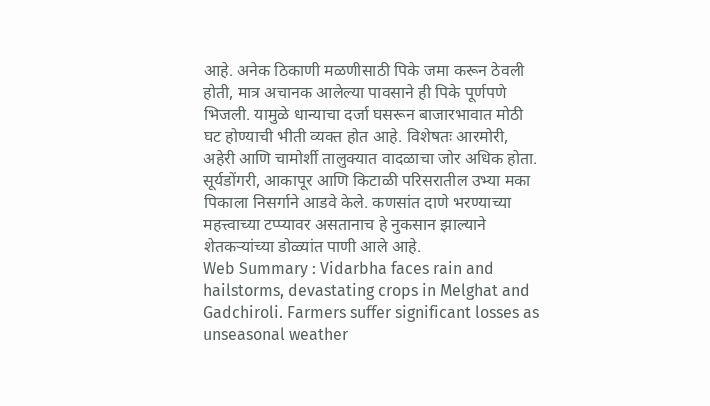आहे. अनेक ठिकाणी मळणीसाठी पिके जमा करून ठेवली होती, मात्र अचानक आलेल्या पावसाने ही पिके पूर्णपणे भिजली. यामुळे धान्याचा दर्जा घसरून बाजारभावात मोठी घट होण्याची भीती व्यक्त होत आहे. विशेषतः आरमोरी, अहेरी आणि चामोर्शी तालुक्यात वादळाचा जोर अधिक होता. सूर्यडोंगरी, आकापूर आणि किटाळी परिसरातील उभ्या मका पिकाला निसर्गाने आडवे केले. कणसांत दाणे भरण्याच्या महत्त्वाच्या टप्प्यावर असतानाच हे नुकसान झाल्याने शेतकऱ्यांच्या डोळ्यांत पाणी आले आहे.
Web Summary : Vidarbha faces rain and hailstorms, devastating crops in Melghat and Gadchiroli. Farmers suffer significant losses as unseasonal weather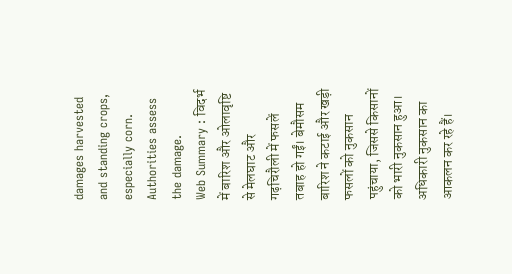damages harvested and standing crops, especially corn. Authorities assess the damage.
Web Summary : विदर्भ में बारिश और ओलावृष्टि से मेलघाट और गढ़चिरौली में फसलें तबाह हो गईं। बेमौसम बारिश ने कटाई और खड़ी फसलों को नुकसान पहुंचाया, जिससे किसानों को भारी नुकसान हुआ। अधिकारी नुकसान का आकलन कर रहे हैं।